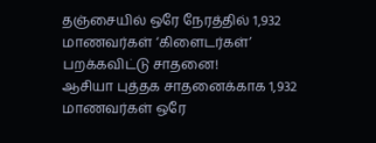தஞ்சையில் ஒரே நேரத்தில் 1,932 மாணவர்கள் ‘கிளைடர்கள்’ பறக்கவிட்டு சாதனை!
ஆசியா புத்தக சாதனைக்காக 1,932 மாணவர்கள் ஒரே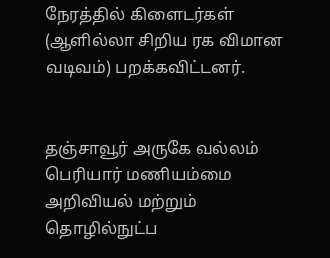நேரத்தில் கிளைடர்கள் (ஆளில்லா சிறிய ரக விமான வடிவம்) பறக்கவிட்டனர்.


தஞ்சாவூர் அருகே வல்லம் பெரியார் மணியம்மை அறிவியல் மற்றும் தொழில்நுட்ப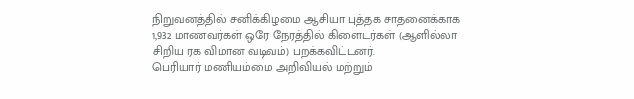நிறுவனத்தில் சனிக்கிழமை ஆசியா புத்தக சாதனைக்காக 1,932 மாணவர்கள் ஒரே நேரத்தில் கிளைடர்கள் (ஆளில்லா சிறிய ரக விமான வடிவம்) பறக்கவிட்டனர்.
பெரியார் மணியம்மை அறிவியல் மற்றும்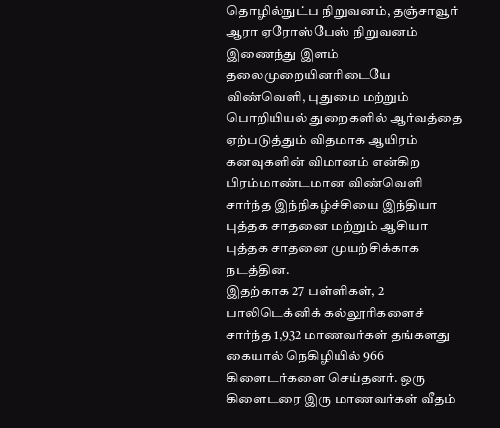தொழில்நுட்ப நிறுவனம், தஞ்சாவூர் ஆரா ஏரோஸ்பேஸ் நிறுவனம் இணைந்து இளம் தலைமுறையினரிடையே விண்வெளி, புதுமை மற்றும் பொறியியல் துறைகளில் ஆர்வத்தை ஏற்படுத்தும் விதமாக ஆயிரம் கனவுகளின் விமானம் என்கிற பிரம்மாண்டமான விண்வெளி சார்ந்த இந்நிகழ்ச்சியை இந்தியா புத்தக சாதனை மற்றும் ஆசியா புத்தக சாதனை முயற்சிக்காக நடத்தின.
இதற்காக 27 பள்ளிகள், 2 பாலிடெக்னிக் கல்லூரிகளைச் சார்ந்த 1,932 மாணவர்கள் தங்களது கையால் நெகிழியில் 966 கிளைடர்களை செய்தனர். ஒரு கிளைடரை இரு மாணவர்கள் வீதம்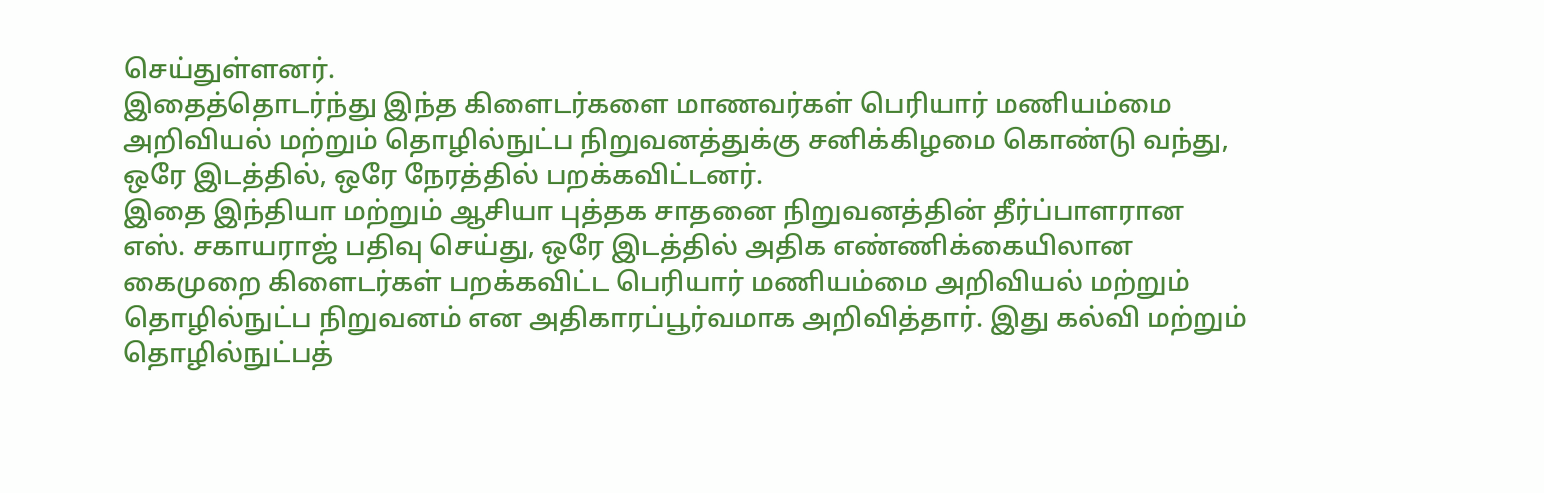செய்துள்ளனர்.
இதைத்தொடர்ந்து இந்த கிளைடர்களை மாணவர்கள் பெரியார் மணியம்மை அறிவியல் மற்றும் தொழில்நுட்ப நிறுவனத்துக்கு சனிக்கிழமை கொண்டு வந்து, ஒரே இடத்தில், ஒரே நேரத்தில் பறக்கவிட்டனர்.
இதை இந்தியா மற்றும் ஆசியா புத்தக சாதனை நிறுவனத்தின் தீர்ப்பாளரான எஸ். சகாயராஜ் பதிவு செய்து, ஒரே இடத்தில் அதிக எண்ணிக்கையிலான கைமுறை கிளைடர்கள் பறக்கவிட்ட பெரியார் மணியம்மை அறிவியல் மற்றும் தொழில்நுட்ப நிறுவனம் என அதிகாரப்பூர்வமாக அறிவித்தார். இது கல்வி மற்றும் தொழில்நுட்பத்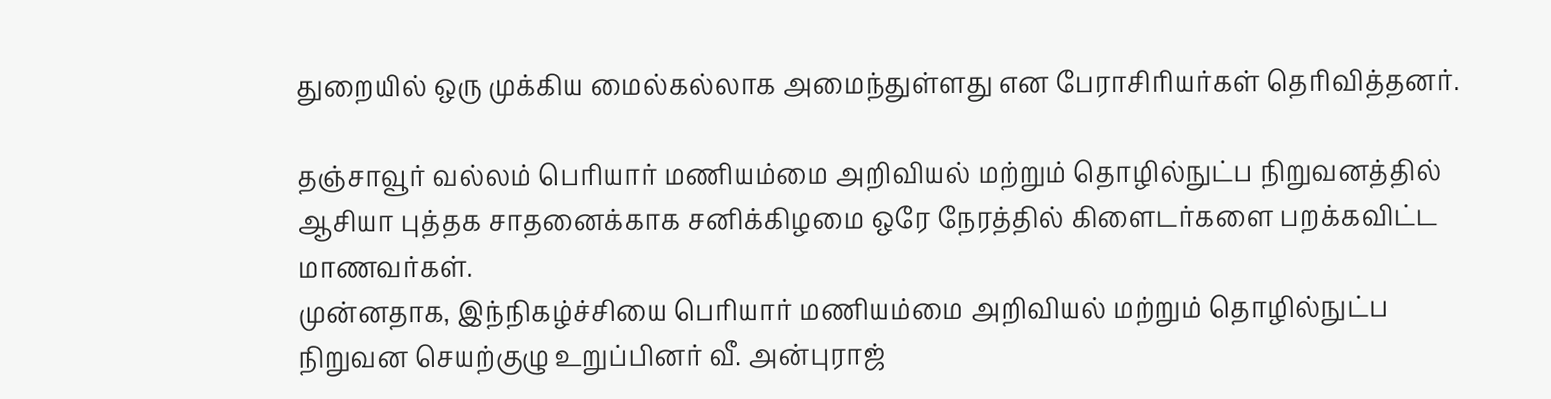துறையில் ஒரு முக்கிய மைல்கல்லாக அமைந்துள்ளது என பேராசிரியர்கள் தெரிவித்தனர்.

தஞ்சாவூர் வல்லம் பெரியார் மணியம்மை அறிவியல் மற்றும் தொழில்நுட்ப நிறுவனத்தில் ஆசியா புத்தக சாதனைக்காக சனிக்கிழமை ஒரே நேரத்தில் கிளைடர்களை பறக்கவிட்ட மாணவர்கள்.
முன்னதாக, இந்நிகழ்ச்சியை பெரியார் மணியம்மை அறிவியல் மற்றும் தொழில்நுட்ப நிறுவன செயற்குழு உறுப்பினர் வீ. அன்புராஜ்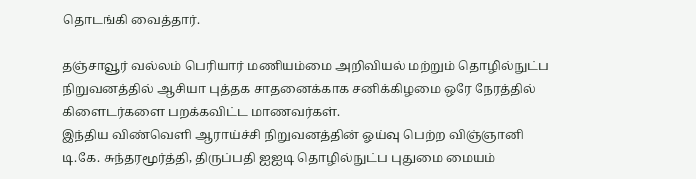தொடங்கி வைத்தார்.

தஞ்சாவூர் வல்லம் பெரியார் மணியம்மை அறிவியல் மற்றும் தொழில்நுட்ப நிறுவனத்தில் ஆசியா புத்தக சாதனைக்காக சனிக்கிழமை ஒரே நேரத்தில் கிளைடர்களை பறக்கவிட்ட மாணவர்கள்.
இந்திய விண்வெளி ஆராய்ச்சி நிறுவனத்தின் ஓய்வு பெற்ற விஞ்ஞானி டி.கே. சுந்தரமூர்த்தி, திருப்பதி ஐஐடி தொழில்நுட்ப புதுமை மையம்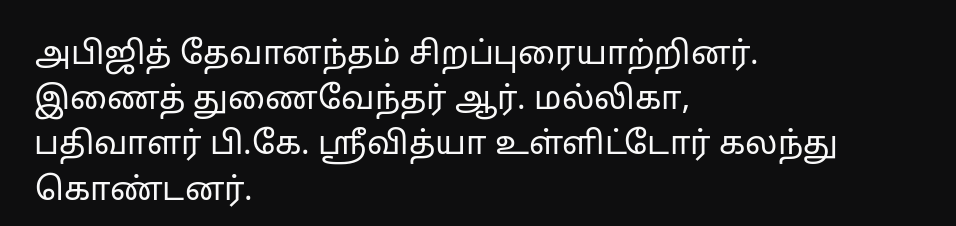அபிஜித் தேவானந்தம் சிறப்புரையாற்றினர். இணைத் துணைவேந்தர் ஆர். மல்லிகா, பதிவாளர் பி.கே. ஸ்ரீவித்யா உள்ளிட்டோர் கலந்து கொண்டனர்.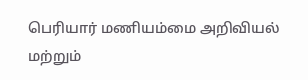பெரியார் மணியம்மை அறிவியல் மற்றும்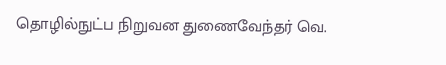தொழில்நுட்ப நிறுவன துணைவேந்தர் வெ.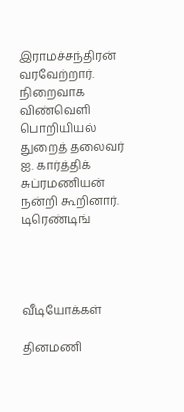இராமச்சந்திரன் வரவேற்றார். நிறைவாக விண்வெளி பொறியியல் துறைத் தலைவர் ஐ. கார்த்திக் சுப்ரமணியன் நன்றி கூறினார்.
டிரெண்டிங்




வீடியோக்கள்

தினமணி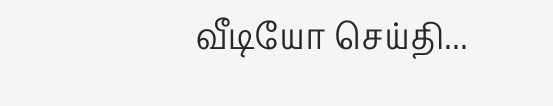வீடியோ செய்தி...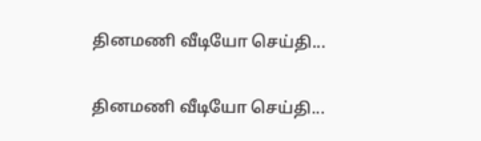தினமணி வீடியோ செய்தி...

தினமணி வீடியோ செய்தி...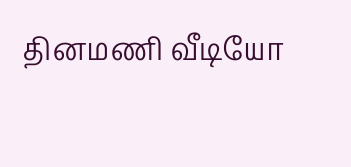தினமணி வீடியோ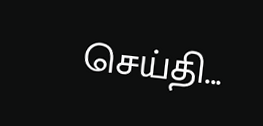செய்தி...